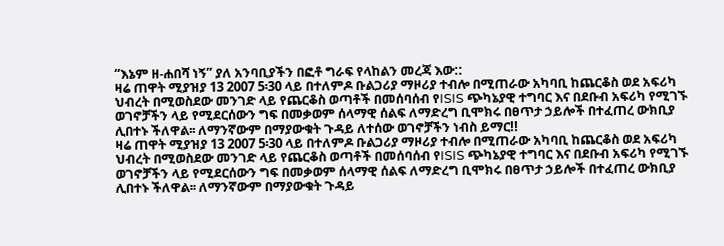“እኔም ዘ-ሐበሻ ነኝ” ያለ አንባቢያችን በፎቶ ግራፍ የላከልን መረጃ እው::
ዛሬ ጠዋት ሚያዝያ 13 2007 5፡30 ላይ በተለምዶ ቡልጋሪያ ማዞሪያ ተብሎ በሚጠራው አካባቢ ከጨርቆስ ወደ አፍሪካ ህብረት በሚወስደው መንገድ ላይ የጨርቆስ ወጣቶች በመሰባሰብ የISIS ጭካኔያዊ ተግባር እና በደቡብ አፍሪካ የሚገኙ ወገኖቻችን ላይ የሚደርሰውን ግፍ በመቃወም ሰላማዊ ሰልፍ ለማድረግ ቢሞክሩ በፀጥታ ኃይሎች በተፈጠረ ውክቢያ ሊበተኑ ችለዋል፡፡ ለማንኛውም በማያውቁት ጉዳይ ለተሰው ወገኖቻችን ነብስ ይማር!!
ዛሬ ጠዋት ሚያዝያ 13 2007 5፡30 ላይ በተለምዶ ቡልጋሪያ ማዞሪያ ተብሎ በሚጠራው አካባቢ ከጨርቆስ ወደ አፍሪካ ህብረት በሚወስደው መንገድ ላይ የጨርቆስ ወጣቶች በመሰባሰብ የISIS ጭካኔያዊ ተግባር እና በደቡብ አፍሪካ የሚገኙ ወገኖቻችን ላይ የሚደርሰውን ግፍ በመቃወም ሰላማዊ ሰልፍ ለማድረግ ቢሞክሩ በፀጥታ ኃይሎች በተፈጠረ ውክቢያ ሊበተኑ ችለዋል፡፡ ለማንኛውም በማያውቁት ጉዳይ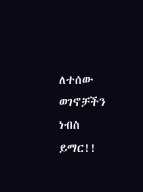ለተሰው ወገኖቻችን ነብስ ይማር!!